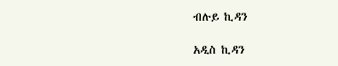ብሉይ ኪዳን

አዲስ ኪዳን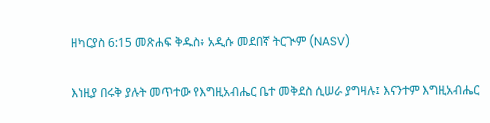ዘካርያስ 6:15 መጽሐፍ ቅዱስ፥ አዲሱ መደበኛ ትርጒም (NASV)

እነዚያ በሩቅ ያሉት መጥተው የእግዚአብሔር ቤተ መቅደስ ሲሠራ ያግዛሉ፤ እናንተም እግዚአብሔር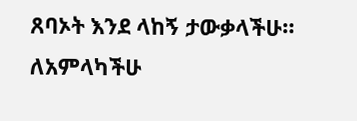ጸባኦት እንደ ላከኝ ታውቃላችሁ። ለአምላካችሁ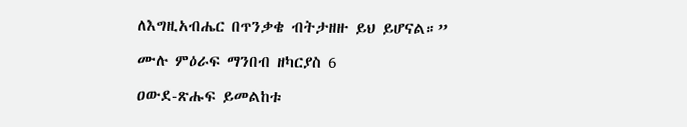ለእግዚአብሔር በጥንቃቄ ብትታዘዙ ይህ ይሆናል።”

ሙሉ ምዕራፍ ማንበብ ዘካርያስ 6

ዐውደ-ጽሑፍ ይመልከቱ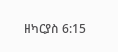ዘካርያስ 6:15